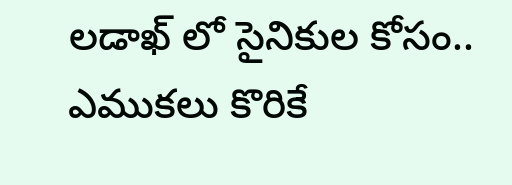లడాఖ్ లో సైనికుల కోసం.. ఎముకలు కొరికే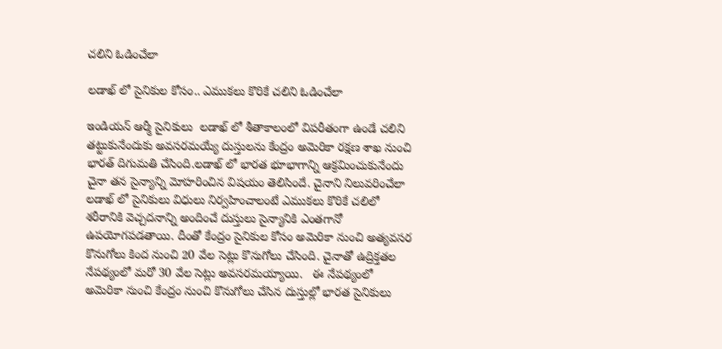చలిని ఓడించేలా

లడాఖ్ లో సైనికుల కోసం.. ఎముకలు కొరికే చలిని ఓడించేలా

ఇండియన్ ఆర్మీ సైనికులు  లడాఖ్ లో శీతాకాలంలో విపరీతంగా ఉండే చలిని తట్టుకునేందుకు అవసరమయ్యే దుస్తులను కేంద్రం అమెరికా రక్షణ శాఖ నుంచి భారత్‌ దిగుమతి చేసింది.లడాఖ్ లో భారత భూభాగాన్ని ఆక్రమించుకునేందు చైనా తన సైన్యాన్ని మోహరించిన విషయం తెలిసిందే. చైనాని నిలువరించేలా లడాఖ్ లో సైనికులు విధులు నిర్వహించాలంటే ఎముకలు కొరికే చలిలో శరీరానికి వెచ్చదనాన్ని అందించే దుస్తులు సైన్యానికి ఎంతగానో ఉపయోగపడతాయి. దీంతో కేంద్రం సైనికుల కోసం అమెరికా నుంచి అత్యవసర కొనుగోలు కింద నుంచి 20 వేల సెట్లు కొనుగోలు చేసింది. చైనాతో ఉద్రిక్తతల నేపథ్యంలో మరో 30 వేల సెట్లు అవసరమయ్యాయి.   ఈ నేపథ్యంలో అమెరికా నుంచి కేంద్రం నుంచి కొనుగోలు చేసిన దుస్తుల్లో భారత సైనికులు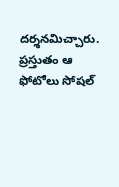దర్శనమిచ్చారు. ప్రస్తుతం ఆ ఫోటోలు సోషల్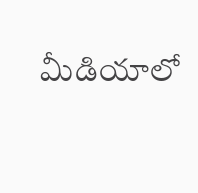మీడియాలో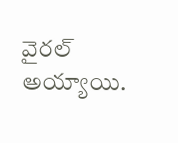వైరల్ అయ్యాయి.